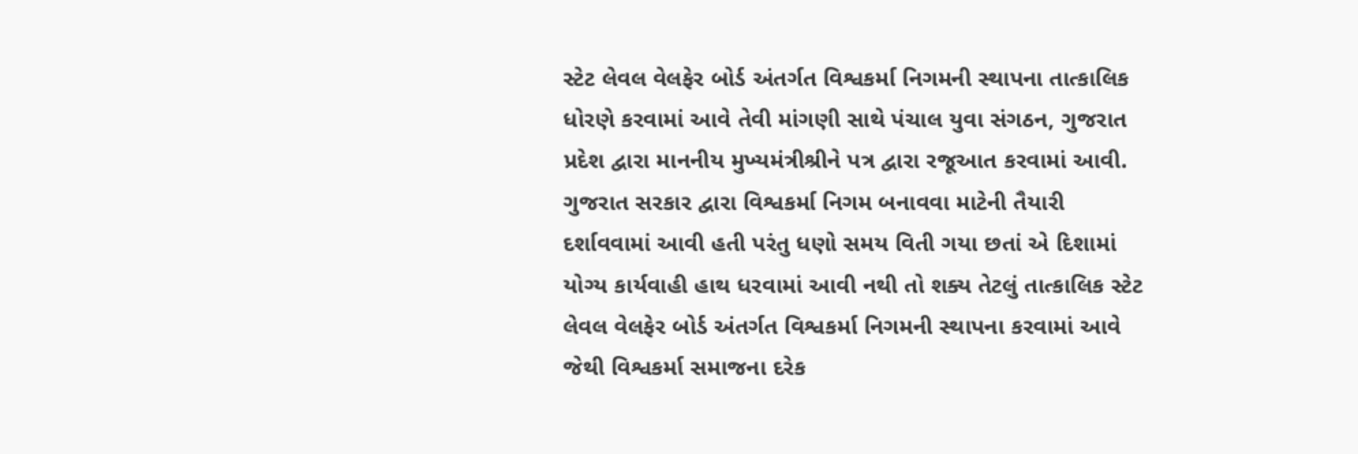સ્ટેટ લેવલ વેલફેર બોર્ડ અંતર્ગત વિશ્વકર્મા નિગમની સ્થાપના તાત્કાલિક ધોરણે કરવામાં આવે તેવી માંગણી સાથે પંચાલ યુવા સંગઠન, ગુજરાત પ્રદેશ દ્વારા માનનીય મુખ્યમંત્રીશ્રીને પત્ર દ્વારા રજૂઆત કરવામાં આવી.
ગુજરાત સરકાર દ્વારા વિશ્વકર્મા નિગમ બનાવવા માટેની તૈયારી દર્શાવવામાં આવી હતી પરંતુ ધણો સમય વિતી ગયા છતાં એ દિશામાં યોગ્ય કાર્યવાહી હાથ ધરવામાં આવી નથી તો શક્ય તેટલું તાત્કાલિક સ્ટેટ લેવલ વેલફેર બોર્ડ અંતર્ગત વિશ્વકર્મા નિગમની સ્થાપના કરવામાં આવે જેથી વિશ્વકર્મા સમાજના દરેક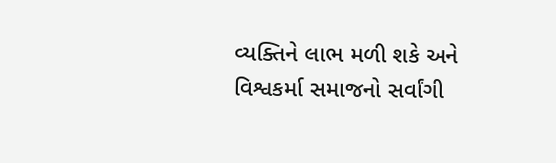વ્યક્તિને લાભ મળી શકે અને વિશ્વકર્મા સમાજનો સર્વાંગી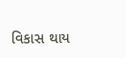વિકાસ થાય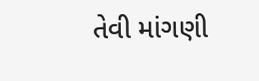તેવી માંગણી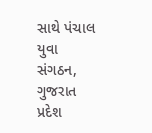સાથે પંચાલ યુવા સંગઠન, ગુજરાત પ્રદેશ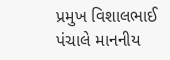પ્રમુખ વિશાલભાઈ પંચાલે માનનીય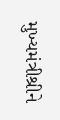મુખ્યમંત્રીશ્રીને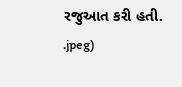રજુઆત કરી હતી.
.jpeg)